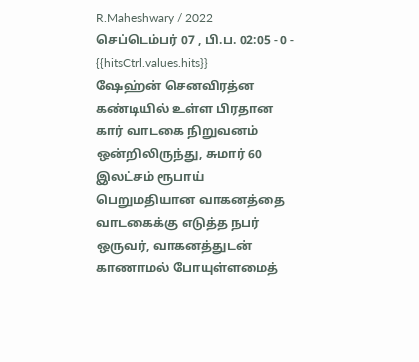R.Maheshwary / 2022 செப்டெம்பர் 07 , பி.ப. 02:05 - 0 - {{hitsCtrl.values.hits}}
ஷேஹ்ன் செனவிரத்ன
கண்டியில் உள்ள பிரதான கார் வாடகை நிறுவனம் ஒன்றிலிருந்து, சுமார் 60 இலட்சம் ரூபாய் பெறுமதியான வாகனத்தை வாடகைக்கு எடுத்த நபர் ஒருவர், வாகனத்துடன் காணாமல் போயுள்ளமைத்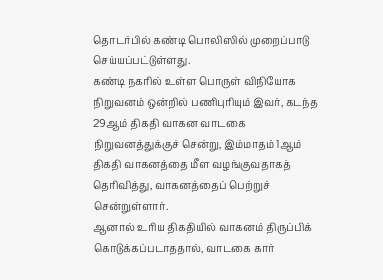தொடர்பில் கண்டி பொலிஸில் முறைப்பாடு செய்யப்பட்டுள்ளது.
கண்டி நகரில் உள்ள பொருள் விநியோக நிறுவனம் ஒன்றில் பணிபுரியும் இவர், கடந்த 29ஆம் திகதி வாகன வாடகை நிறுவனத்துக்குச் சென்று, இம்மாதம் 1ஆம் திகதி வாகனத்தை மீள வழங்குவதாகத் தெரிவித்து, வாகனத்தைப் பெற்றுச் சென்றுள்ளார்.
ஆனால் உரிய திகதியில் வாகனம் திருப்பிக் கொடுக்கப்படாததால், வாடகை கார்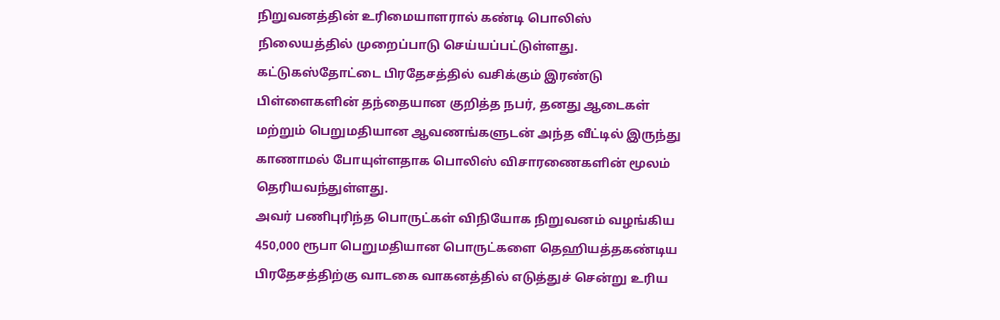நிறுவனத்தின் உரிமையாளரால் கண்டி பொலிஸ் நிலையத்தில் முறைப்பாடு செய்யப்பட்டுள்ளது.
கட்டுகஸ்தோட்டை பிரதேசத்தில் வசிக்கும் இரண்டு பிள்ளைகளின் தந்தையான குறித்த நபர், தனது ஆடைகள் மற்றும் பெறுமதியான ஆவணங்களுடன் அந்த வீட்டில் இருந்து காணாமல் போயுள்ளதாக பொலிஸ் விசாரணைகளின் மூலம் தெரியவந்துள்ளது.
அவர் பணிபுரிந்த பொருட்கள் விநியோக நிறுவனம் வழங்கிய 450,000 ரூபா பெறுமதியான பொருட்களை தெஹியத்தகண்டிய பிரதேசத்திற்கு வாடகை வாகனத்தில் எடுத்துச் சென்று உரிய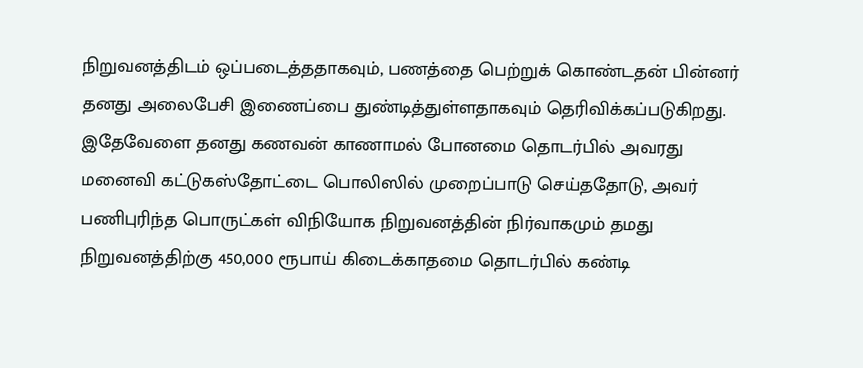நிறுவனத்திடம் ஒப்படைத்ததாகவும், பணத்தை பெற்றுக் கொண்டதன் பின்னர் தனது அலைபேசி இணைப்பை துண்டித்துள்ளதாகவும் தெரிவிக்கப்படுகிறது.
இதேவேளை தனது கணவன் காணாமல் போனமை தொடர்பில் அவரது மனைவி கட்டுகஸ்தோட்டை பொலிஸில் முறைப்பாடு செய்ததோடு, அவர் பணிபுரிந்த பொருட்கள் விநியோக நிறுவனத்தின் நிர்வாகமும் தமது நிறுவனத்திற்கு 450,000 ரூபாய் கிடைக்காதமை தொடர்பில் கண்டி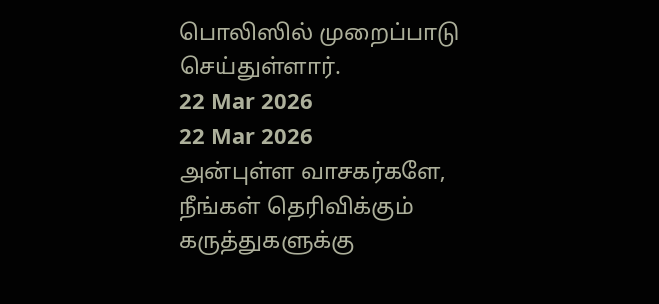பொலிஸில் முறைப்பாடு செய்துள்ளார்.
22 Mar 2026
22 Mar 2026
அன்புள்ள வாசகர்களே,
நீங்கள் தெரிவிக்கும் கருத்துகளுக்கு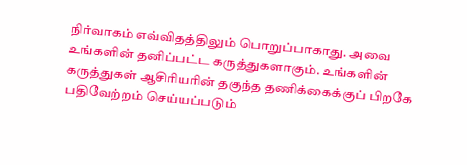நிர்வாகம் எவ்விதத்திலும் பொறுப்பாகாது. அவை உங்களின் தனிப்பட்ட கருத்துகளாகும். உங்களின் கருத்துகள் ஆசிரியரின் தகுந்த தணிக்கைக்குப் பிறகே பதிவேற்றம் செய்யப்படும்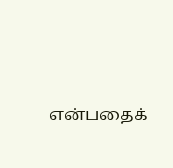என்பதைக்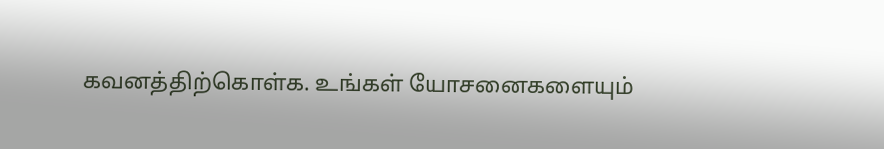கவனத்திற்கொள்க. உங்கள் யோசனைகளையும்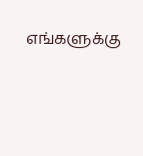எங்களுக்கு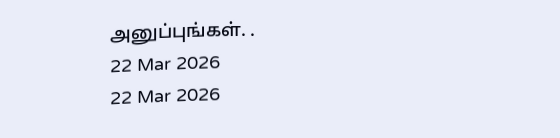அனுப்புங்கள். .
22 Mar 2026
22 Mar 2026